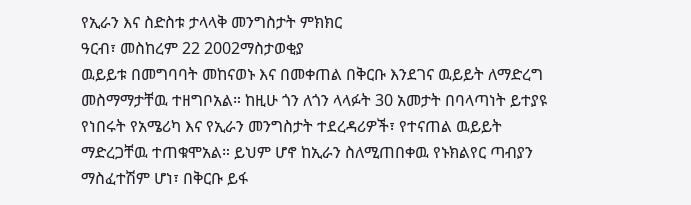የኢራን እና ስድስቱ ታላላቅ መንግስታት ምክክር
ዓርብ፣ መስከረም 22 2002ማስታወቂያ
ዉይይቱ በመግባባት መከናወኑ እና በመቀጠል በቅርቡ እንደገና ዉይይት ለማድረግ መስማማታቸዉ ተዘግቦአል። ከዚሁ ጎን ለጎን ላላፉት 30 አመታት በባላጣነት ይተያዩ የነበሩት የአሜሪካ እና የኢራን መንግስታት ተደረዳሪዎች፣ የተናጠል ዉይይት ማድረጋቸዉ ተጠቁሞአል። ይህም ሆኖ ከኢራን ስለሚጠበቀዉ የኑክልየር ጣብያን ማስፈተሽም ሆነ፣ በቅርቡ ይፋ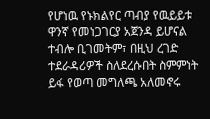የሆነዉ የኑክልየር ጣብያ የዉይይቱ ዋንኛ የመነጋገርያ አጀንዳ ይሆናል ተብሎ ቢገመትም፣ በዚህ ረገድ ተደራዳሪዎች ስለደረሱበት ስምምነት ይፋ የወጣ መግለጫ አለመኖሩ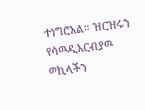ተነግሮአል። ዝርዝሩን የሳዉዲአርብያዉ ወኪላችን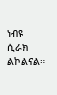ነብዩ ሲራክ ልኮልናል።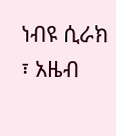ነብዩ ሲራክ ፣ አዜብ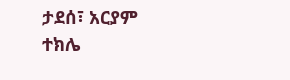ታደሰ፣ አርያም ተክሌ